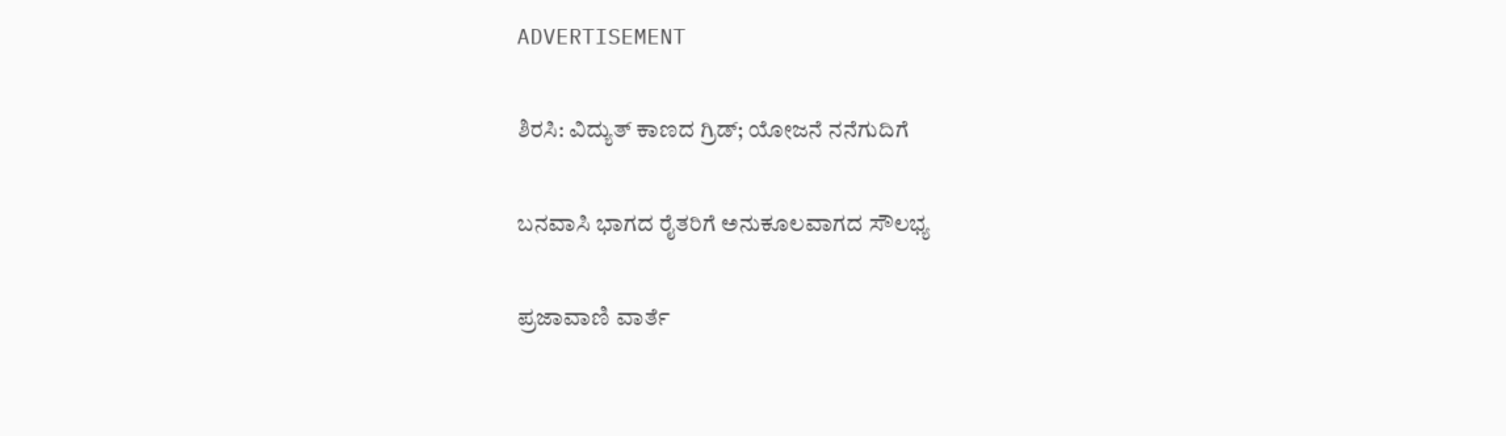ADVERTISEMENT

ಶಿರಸಿ: ವಿದ್ಯುತ್ ಕಾಣದ ಗ್ರಿಡ್; ಯೋಜನೆ ನನೆಗುದಿಗೆ

ಬನವಾಸಿ ಭಾಗದ ರೈತರಿಗೆ ಅನುಕೂಲವಾಗದ ಸೌಲಭ್ಯ

ಪ್ರಜಾವಾಣಿ ವಾರ್ತೆ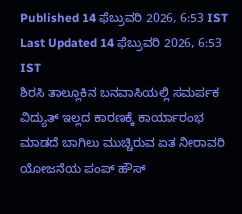Published 14 ಫೆಬ್ರುವರಿ 2026, 6:53 IST
Last Updated 14 ಫೆಬ್ರುವರಿ 2026, 6:53 IST
ಶಿರಸಿ ತಾಲ್ಲೂಕಿನ ಬನವಾಸಿಯಲ್ಲಿ ಸಮರ್ಪಕ ವಿದ್ಯುತ್ ಇಲ್ಲದ ಕಾರಣಕ್ಕೆ ಕಾರ್ಯಾರಂಭ ಮಾಡದೆ ಬಾಗಿಲು ಮುಚ್ಚಿರುವ ಏತ ನೀರಾವರಿ ಯೋಜನೆಯ ಪಂಪ್ ಹೌಸ್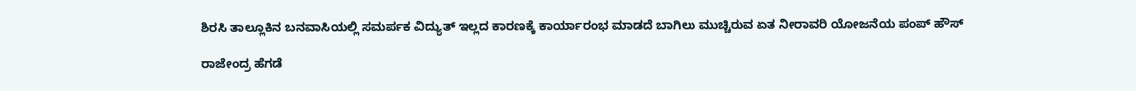ಶಿರಸಿ ತಾಲ್ಲೂಕಿನ ಬನವಾಸಿಯಲ್ಲಿ ಸಮರ್ಪಕ ವಿದ್ಯುತ್ ಇಲ್ಲದ ಕಾರಣಕ್ಕೆ ಕಾರ್ಯಾರಂಭ ಮಾಡದೆ ಬಾಗಿಲು ಮುಚ್ಚಿರುವ ಏತ ನೀರಾವರಿ ಯೋಜನೆಯ ಪಂಪ್ ಹೌಸ್

ರಾಜೇಂದ್ರ ಹೆಗಡೆ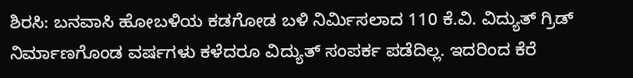ಶಿರಸಿ: ಬನವಾಸಿ ಹೋಬಳಿಯ ಕಡಗೋಡ ಬಳಿ ನಿರ್ಮಿಸಲಾದ 110 ಕೆ.ವಿ. ವಿದ್ಯುತ್ ಗ್ರಿಡ್‌ ನಿರ್ಮಾಣಗೊಂಡ ವರ್ಷಗಳು ಕಳೆದರೂ ವಿದ್ಯುತ್ ಸಂಪರ್ಕ ಪಡೆದಿಲ್ಲ. ಇದರಿಂದ ಕೆರೆ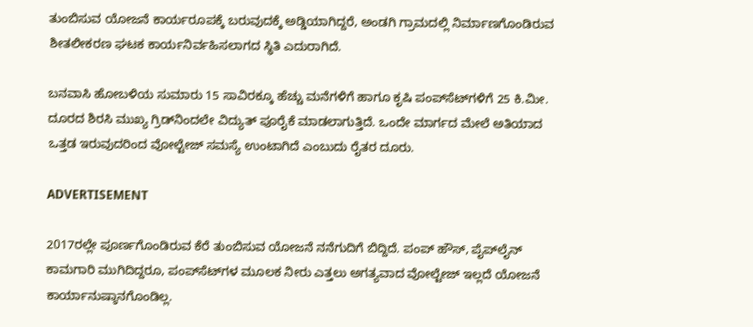ತುಂಬಿಸುವ ಯೋಜನೆ ಕಾರ್ಯರೂಪಕ್ಕೆ ಬರುವುದಕ್ಕೆ ಅಡ್ಡಿಯಾಗಿದ್ದರೆ, ಅಂಡಗಿ ಗ್ರಾಮದಲ್ಲಿ ನಿರ್ಮಾಣಗೊಂಡಿರುವ ಶೀತಲೀಕರಣ ಘಟಕ ಕಾರ್ಯನಿರ್ವಹಿಸಲಾಗದ ಸ್ಥಿತಿ ಎದುರಾಗಿದೆ.

ಬನವಾಸಿ ಹೋಬಳಿಯ ಸುಮಾರು 15 ಸಾವಿರಕ್ಕೂ ಹೆಚ್ಚು ಮನೆಗಳಿಗೆ ಹಾಗೂ ಕೃಷಿ ಪಂಪ್‌ಸೆಟ್‌ಗಳಿಗೆ 25 ಕಿ.ಮೀ. ದೂರದ ಶಿರಸಿ ಮುಖ್ಯ ಗ್ರಿಡ್‌ನಿಂದಲೇ ವಿದ್ಯುತ್ ಪೂರೈಕೆ ಮಾಡಲಾಗುತ್ತಿದೆ. ಒಂದೇ ಮಾರ್ಗದ ಮೇಲೆ ಅತಿಯಾದ ಒತ್ತಡ ಇರುವುದರಿಂದ ವೋಲ್ಟೇಜ್ ಸಮಸ್ಯೆ ಉಂಟಾಗಿದೆ ಎಂಬುದು ರೈತರ ದೂರು.

ADVERTISEMENT

2017ರಲ್ಲೇ ಪೂರ್ಣಗೊಂಡಿರುವ ಕೆರೆ ತುಂಬಿಸುವ ಯೋಜನೆ ನನೆಗುದಿಗೆ ಬಿದ್ದಿದೆ. ಪಂಪ್ ಹೌಸ್, ಪೈಪ್‌ಲೈನ್ ಕಾಮಗಾರಿ ಮುಗಿದಿದ್ದರೂ, ಪಂಪ್‌ಸೆಟ್‌ಗಳ ಮೂಲಕ ನೀರು ಎತ್ತಲು ಅಗತ್ಯವಾದ ವೋಲ್ಟೇಜ್ ಇಲ್ಲದೆ ಯೋಜನೆ ಕಾರ್ಯಾನುಷ್ಠಾನಗೊಂಡಿಲ್ಲ.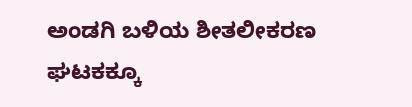ಅಂಡಗಿ ಬಳಿಯ ಶೀತಲೀಕರಣ ಘಟಕಕ್ಕೂ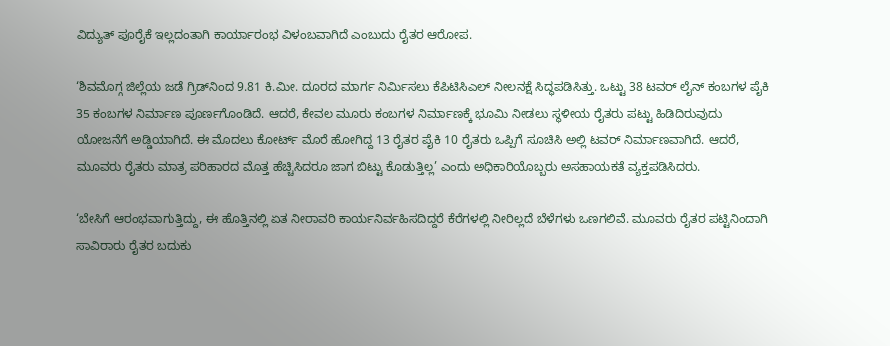ವಿದ್ಯುತ್ ಪೂರೈಕೆ ಇಲ್ಲದಂತಾಗಿ ಕಾರ್ಯಾರಂಭ ವಿಳಂಬವಾಗಿದೆ ಎಂಬುದು ರೈತರ ಆರೋಪ.

‘ಶಿವಮೊಗ್ಗ ಜಿಲ್ಲೆಯ ಜಡೆ ಗ್ರಿಡ್‌ನಿಂದ 9.81 ಕಿ.ಮೀ. ದೂರದ ಮಾರ್ಗ ನಿರ್ಮಿಸಲು ಕೆಪಿಟಿಸಿಎಲ್ ನೀಲನಕ್ಷೆ ಸಿದ್ಧಪಡಿಸಿತ್ತು. ಒಟ್ಟು 38 ಟವರ್ ಲೈನ್ ಕಂಬಗಳ ಪೈಕಿ 35 ಕಂಬಗಳ ನಿರ್ಮಾಣ ಪೂರ್ಣಗೊಂಡಿದೆ. ಆದರೆ, ಕೇವಲ ಮೂರು ಕಂಬಗಳ ನಿರ್ಮಾಣಕ್ಕೆ ಭೂಮಿ ನೀಡಲು ಸ್ಥಳೀಯ ರೈತರು ಪಟ್ಟು ಹಿಡಿದಿರುವುದು ಯೋಜನೆಗೆ ಅಡ್ಡಿಯಾಗಿದೆ. ಈ ಮೊದಲು ಕೋರ್ಟ್ ಮೊರೆ ಹೋಗಿದ್ದ 13 ರೈತರ ಪೈಕಿ 10 ರೈತರು ಒಪ್ಪಿಗೆ ಸೂಚಿಸಿ ಅಲ್ಲಿ ಟವರ್ ನಿರ್ಮಾಣವಾಗಿದೆ. ಆದರೆ, ಮೂವರು ರೈತರು ಮಾತ್ರ ಪರಿಹಾರದ ಮೊತ್ತ ಹೆಚ್ಚಿಸಿದರೂ ಜಾಗ ಬಿಟ್ಟು ಕೊಡುತ್ತಿಲ್ಲ’ ಎಂದು ಅಧಿಕಾರಿಯೊಬ್ಬರು ಅಸಹಾಯಕತೆ ವ್ಯಕ್ತಪಡಿಸಿದರು.

‘ಬೇಸಿಗೆ ಆರಂಭವಾಗುತ್ತಿದ್ದು, ಈ ಹೊತ್ತಿನಲ್ಲಿ ಏತ ನೀರಾವರಿ ಕಾರ್ಯನಿರ್ವಹಿಸದಿದ್ದರೆ ಕೆರೆಗಳಲ್ಲಿ ನೀರಿಲ್ಲದೆ ಬೆಳೆಗಳು ಒಣಗಲಿವೆ. ಮೂವರು ರೈತರ ಪಟ್ಟಿನಿಂದಾಗಿ ಸಾವಿರಾರು ರೈತರ ಬದುಕು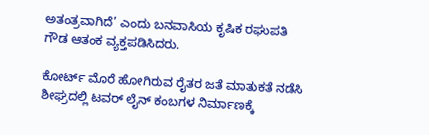ಅತಂತ್ರವಾಗಿದೆ’ ಎಂದು ಬನವಾಸಿಯ ಕೃಷಿಕ ರಘುಪತಿ ಗೌಡ ಆತಂಕ ವ್ಯಕ್ತಪಡಿಸಿದರು.

ಕೋರ್ಟ್ ಮೊರೆ ಹೋಗಿರುವ ರೈತರ ಜತೆ ಮಾತುಕತೆ ನಡೆಸಿ ಶೀಘ್ರದಲ್ಲಿ ಟವರ್ ಲೈನ್ ಕಂಬಗಳ ನಿರ್ಮಾಣಕ್ಕೆ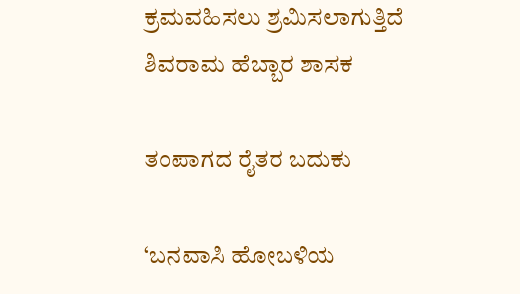ಕ್ರಮವಹಿಸಲು ಶ್ರಮಿಸಲಾಗುತ್ತಿದೆ
ಶಿವರಾಮ ಹೆಬ್ಬಾರ ಶಾಸಕ

ತಂಪಾಗದ ರೈತರ ಬದುಕು

‘ಬನವಾಸಿ ಹೋಬಳಿಯ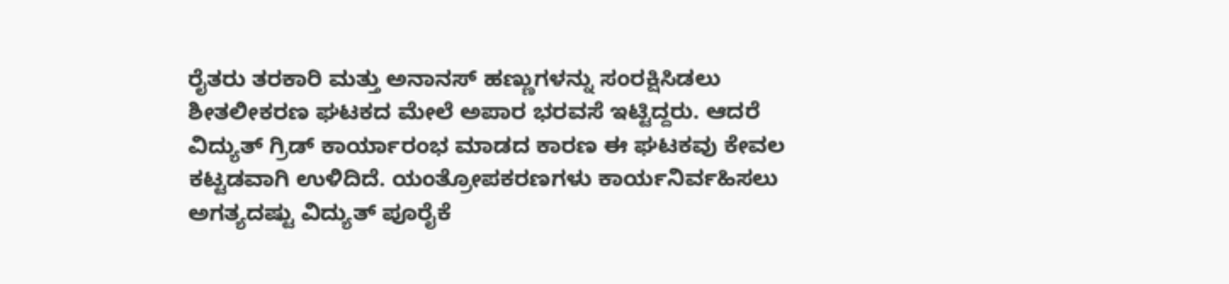ರೈತರು ತರಕಾರಿ ಮತ್ತು ಅನಾನಸ್ ಹಣ್ಣುಗಳನ್ನು ಸಂರಕ್ಷಿಸಿಡಲು ಶೀತಲೀಕರಣ ಘಟಕದ ಮೇಲೆ ಅಪಾರ ಭರವಸೆ ಇಟ್ಟಿದ್ದರು. ಆದರೆ ವಿದ್ಯುತ್ ಗ್ರಿಡ್ ಕಾರ್ಯಾರಂಭ ಮಾಡದ ಕಾರಣ ಈ ಘಟಕವು ಕೇವಲ ಕಟ್ಟಡವಾಗಿ ಉಳಿದಿದೆ. ಯಂತ್ರೋಪಕರಣಗಳು ಕಾರ್ಯನಿರ್ವಹಿಸಲು ಅಗತ್ಯದಷ್ಟು ವಿದ್ಯುತ್ ಪೂರೈಕೆ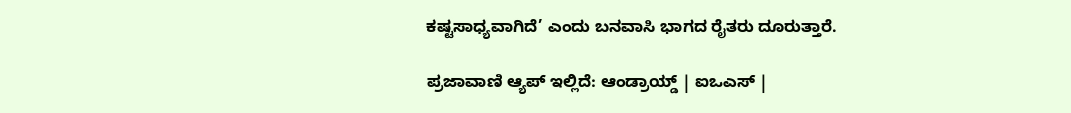ಕಷ್ಟಸಾಧ್ಯವಾಗಿದೆ’ ಎಂದು ಬನವಾಸಿ ಭಾಗದ ರೈತರು ದೂರುತ್ತಾರೆ.

ಪ್ರಜಾವಾಣಿ ಆ್ಯಪ್ ಇಲ್ಲಿದೆ: ಆಂಡ್ರಾಯ್ಡ್ | ಐಒಎಸ್ |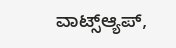ವಾಟ್ಸ್ಆ್ಯಪ್,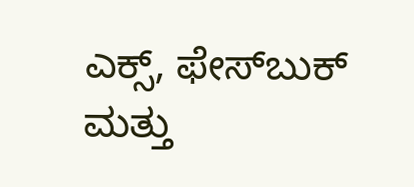ಎಕ್ಸ್, ಫೇಸ್‌ಬುಕ್ ಮತ್ತು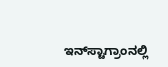ಇನ್‌ಸ್ಟಾಗ್ರಾಂನಲ್ಲಿ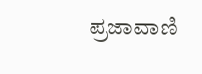ಪ್ರಜಾವಾಣಿ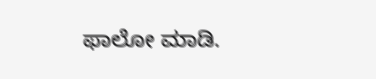ಫಾಲೋ ಮಾಡಿ.